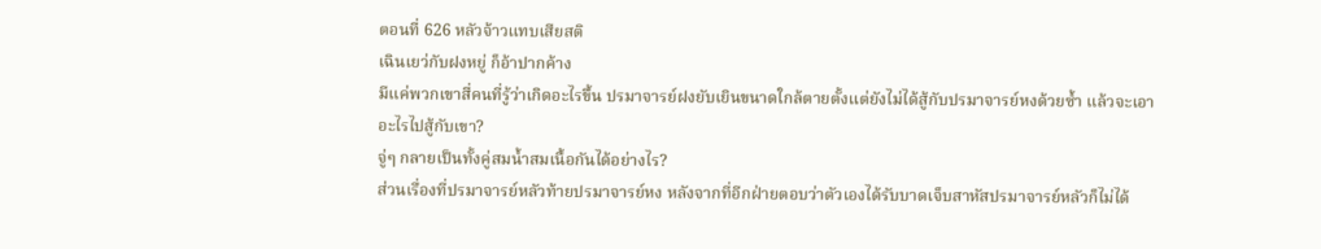ตอนที่ 626 หลัวจ้าวแทบเสียสติ
เฉินเยว่กับฝงหยู่ ก็อ้าปากค้าง
มีแค่พวกเขาสี่คนที่รู้ว่าเกิดอะไรขึ้น ปรมาจารย์ฝงยับเยินขนาดใกล้ตายตั้งแต่ยังไม่ได้สู้กับปรมาจารย์หงด้วยซ้ำ แล้วจะเอาอะไรไปสู้กับเขา?
จู่ๆ กลายเป็นทั้งคู่สมน้ำสมเนื้อกันได้อย่างไร?
ส่วนเรื่องที่ปรมาจารย์หลัวท้ายปรมาจารย์หง หลังจากที่อีกฝ่ายตอบว่าตัวเองได้รับบาดเจ็บสาหัสปรมาจารย์หลัวก็ไม่ได้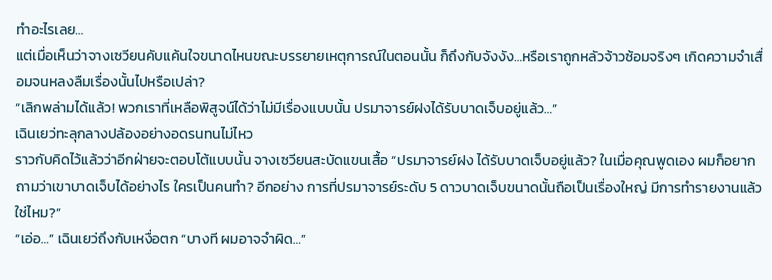ทำอะไรเลย…
แต่เมื่อเห็นว่าจางเซวียนคับแค้นใจขนาดไหนขณะบรรยายเหตุการณ์ในตอนนั้น ก็ถึงกับจังงัง…หรือเราถูกหลัวจ้าวซ้อมจริงๆ เกิดความจำเสื่อมจนหลงลืมเรื่องนั้นไปหรือเปล่า?
“เลิกพล่ามได้แล้ว! พวกเราที่เหลือพิสูจน์ได้ว่าไม่มีเรื่องแบบนั้น ปรมาจารย์ฝงได้รับบาดเจ็บอยู่แล้ว…”
เฉินเยว่ทะลุกลางปล้องอย่างอดรนทนไม่ไหว
ราวกับคิดไว้แล้วว่าอีกฝ่ายจะตอบโต้แบบนั้น จางเซวียนสะบัดแขนเสื้อ “ปรมาจารย์ฝง ได้รับบาดเจ็บอยู่แล้ว? ในเมื่อคุณพูดเอง ผมก็อยากถามว่าเขาบาดเจ็บได้อย่างไร ใครเป็นคนทำ? อีกอย่าง การที่ปรมาจารย์ระดับ 5 ดาวบาดเจ็บขนาดนั้นถือเป็นเรื่องใหญ่ มีการทำรายงานแล้วใช่ไหม?”
“เอ่อ…” เฉินเยว่ถึงกับเหงื่อตก “บางที ผมอาจจำผิด…”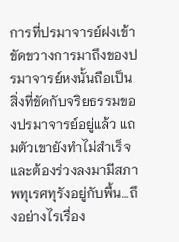การที่ปรมาจารย์ฝงเข้าขัดขวางการมาถึงของปรมาจารย์หงนั้นถือเป็นสิ่งที่ขัดกับจริยธรรมของปรมาจารย์อยู่แล้ว แถมตัวเขายังทำไม่สำเร็จ และต้องร่วงลงมามีสภาพทุเรศทุรังอยู่กับพื้น…ถึงอย่างไรเรื่อง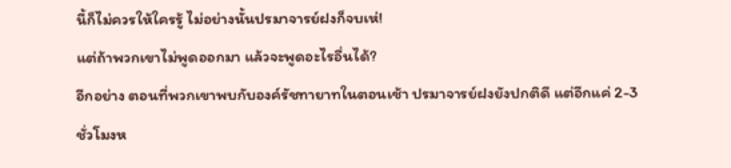นี้ก็ไม่ควรให้ใครรู้ ไม่อย่างนั้นปรมาจารย์ฝงก็จบเห่!
แต่ถ้าพวกเขาไม่พูดออกมา แล้วจะพูดอะไรอื่นได้?
อีกอย่าง ตอนที่พวกเขาพบกับองค์รัชทายาทในตอนเช้า ปรมาจารย์ฝงยังปกติดี แต่อีกแค่ 2-3 ชั่วโมงห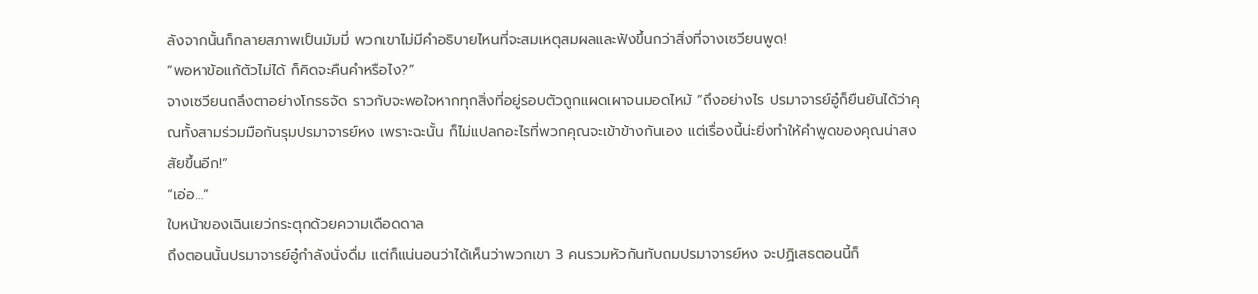ลังจากนั้นก็กลายสภาพเป็นมัมมี่ พวกเขาไม่มีคำอธิบายไหนที่จะสมเหตุสมผลและฟังขึ้นกว่าสิ่งที่จางเซวียนพูด!
“พอหาข้อแก้ตัวไม่ได้ ก็คิดจะคืนคำหรือไง?”
จางเซวียนถลึงตาอย่างโกรธจัด ราวกับจะพอใจหากทุกสิ่งที่อยู่รอบตัวถูกแผดเผาจนมอดไหม้ “ถึงอย่างไร ปรมาจารย์อู๋ก็ยืนยันได้ว่าคุณทั้งสามร่วมมือกันรุมปรมาจารย์หง เพราะฉะนั้น ก็ไม่แปลกอะไรที่พวกคุณจะเข้าข้างกันเอง แต่เรื่องนี้น่ะยิ่งทำให้คำพูดของคุณน่าสงสัยขึ้นอีก!”
“เอ่อ…”
ใบหน้าของเฉินเยว่กระตุกด้วยความเดือดดาล
ถึงตอนนั้นปรมาจารย์อู๋กำลังนั่งดื่ม แต่ก็แน่นอนว่าได้เห็นว่าพวกเขา 3 คนรวมหัวกันทับถมปรมาจารย์หง จะปฏิเสธตอนนี้ก็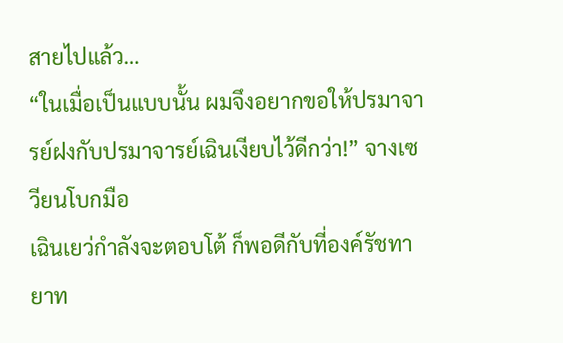สายไปแล้ว…
“ในเมื่อเป็นแบบนั้น ผมจึงอยากขอให้ปรมาจารย์ฝงกับปรมาจารย์เฉินเงียบไว้ดีกว่า!” จางเซวียนโบกมือ
เฉินเยว่กำลังจะตอบโต้ ก็พอดีกับที่องค์รัชทายาท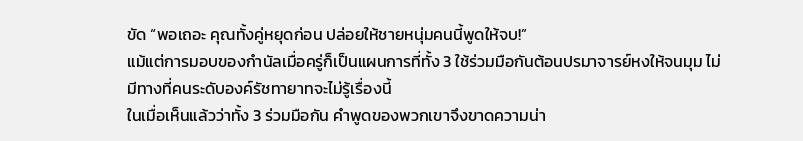ขัด “พอเถอะ คุณทั้งคู่หยุดก่อน ปล่อยให้ชายหนุ่มคนนี้พูดให้จบ!”
แม้แต่การมอบของกำนัลเมื่อครู่ก็เป็นแผนการที่ทั้ง 3 ใช้ร่วมมือกันต้อนปรมาจารย์หงให้จนมุม ไม่มีทางที่คนระดับองค์รัชทายาทจะไม่รู้เรื่องนี้
ในเมื่อเห็นแล้วว่าทั้ง 3 ร่วมมือกัน คำพูดของพวกเขาจึงขาดความน่า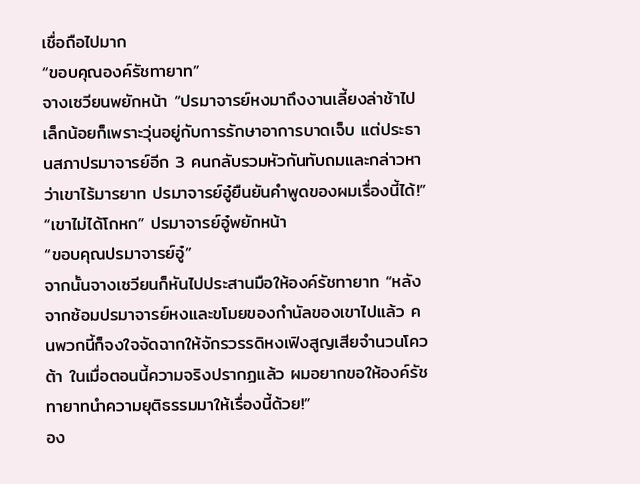เชื่อถือไปมาก
“ขอบคุณองค์รัชทายาท”
จางเซวียนพยักหน้า “ปรมาจารย์หงมาถึงงานเลี้ยงล่าช้าไปเล็กน้อยก็เพราะวุ่นอยู่กับการรักษาอาการบาดเจ็บ แต่ประธานสภาปรมาจารย์อีก 3 คนกลับรวมหัวกันทับถมและกล่าวหาว่าเขาไร้มารยาท ปรมาจารย์อู๋ยืนยันคำพูดของผมเรื่องนี้ได้!”
“เขาไม่ได้โกหก” ปรมาจารย์อู๋พยักหน้า
“ขอบคุณปรมาจารย์อู๋”
จากนั้นจางเซวียนก็หันไปประสานมือให้องค์รัชทายาท “หลังจากซ้อมปรมาจารย์หงและขโมยของกำนัลของเขาไปแล้ว คนพวกนี้ก็จงใจจัดฉากให้จักรวรรดิหงเฟิงสูญเสียจำนวนโควต้า ในเมื่อตอนนี้ความจริงปรากฏแล้ว ผมอยากขอให้องค์รัชทายาทนำความยุติธรรมมาให้เรื่องนี้ด้วย!”
อง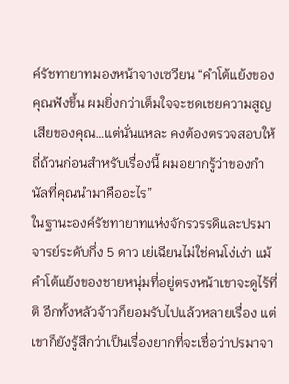ค์รัชทายาทมองหน้าจางเซวียน “คำโต้แย้งของคุณฟังขึ้น ผมยิ่งกว่าเต็มใจจะชดเชยความสูญเสียของคุณ…แต่นั่นแหละ คงต้องตรวจสอบให้ถี่ถ้วนก่อนสำหรับเรื่องนี้ ผมอยากรู้ว่าของกำนัลที่คุณนำมาคืออะไร”
ในฐานะองค์รัชทายาทแห่งจักรวรรดิและปรมาจารย์ระดับกึ่ง 5 ดาว เย่เฉียนไม่ใช่คนโง่เง่า แม้คำโต้แย้งของชายหนุ่มที่อยู่ตรงหน้าเขาจะดูไร้ที่ติ อีกทั้งหลัวจ้าวก็ยอมรับไปแล้วหลายเรื่อง แต่เขาก็ยังรู้สึกว่าเป็นเรื่องยากที่จะเชื่อว่าปรมาจา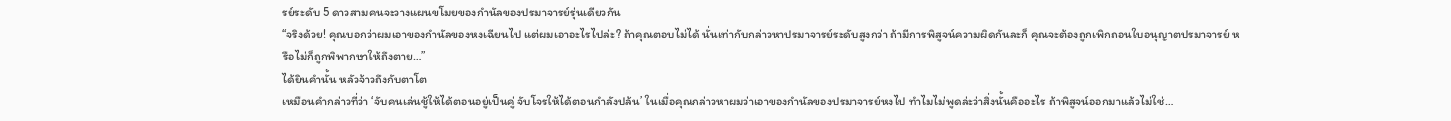รย์ระดับ 5 ดาวสามคนจะวางแผนขโมยของกำนัลของปรมาจารย์รุ่นเดียวกัน
“จริงด้วย! คุณบอกว่าผมเอาของกำนัลของหงเฉียนไป แต่ผมเอาอะไรไปล่ะ? ถ้าคุณตอบไม่ได้ นั่นเท่ากับกล่าวหาปรมาจารย์ระดับสูงกว่า ถ้ามีการพิสูจน์ความผิดกันละก็ คุณจะต้องถูกเพิกถอนใบอนุญาตปรมาจารย์ หรือไม่ก็ถูกพิพากษาให้ถึงตาย…”
ได้ยินคำนั้น หลัวจ้าวถึงกับตาโต
เหมือนคำกล่าวที่ว่า ‘จับคนเล่นชู้ให้ได้ตอนอยู่เป็นคู่ จับโจรให้ได้ตอนกำลังปล้น’ ในเมื่อคุณกล่าวหาผมว่าเอาของกำนัลของปรมาจารย์หงไป ทำไมไม่พูดล่ะว่าสิ่งนั้นคืออะไร ถ้าพิสูจน์ออกมาแล้วไม่ใช่…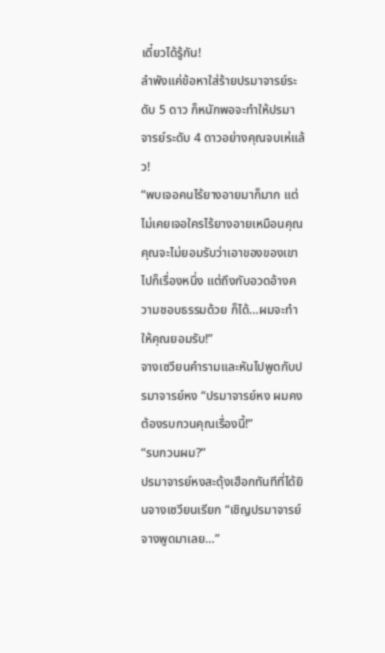เดี๋ยวได้รู้กัน!
ลำพังแค่ข้อหาใส่ร้ายปรมาจารย์ระดับ 5 ดาว ก็หนักพอจะทำให้ปรมาจารย์ระดับ 4 ดาวอย่างคุณจบเห่แล้ว!
“พบเจอคนไร้ยางอายมาก็มาก แต่ไม่เคยเจอใครไร้ยางอายเหมือนคุณ คุณจะไม่ยอมรับว่าเอาของของเขาไปก็เรื่องหนึ่ง แต่ถึงกับอวดอ้างความชอบธรรมด้วย ก็ได้…ผมจะทำให้คุณยอมรับ!”
จางเซวียนคำรามและหันไปพูดกับปรมาจารย์หง “ปรมาจารย์หง ผมคงต้องรบกวนคุณเรื่องนี้!”
“รบกวนผม?”
ปรมาจารย์หงสะดุ้งเฮือกทันทีที่ได้ยินจางเซวียนเรียก “เชิญปรมาจารย์จางพูดมาเลย…”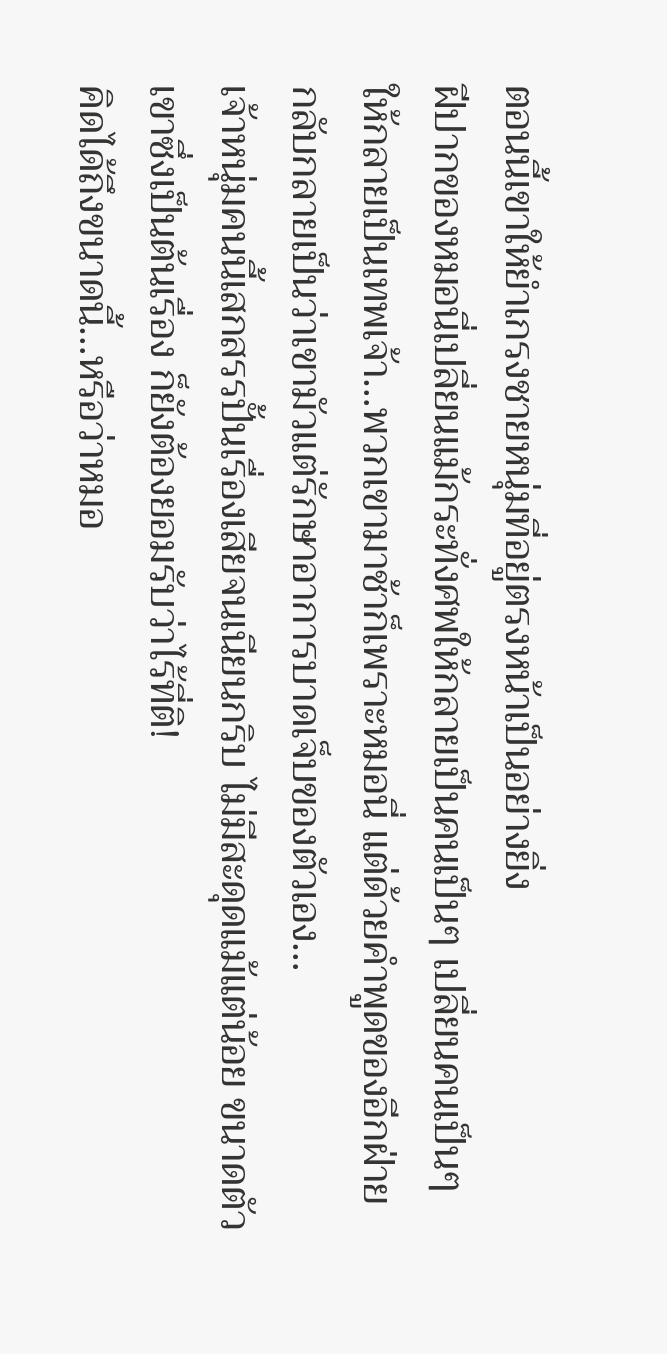ตอนนี้เขาให้ยำเกรงชายหนุ่มที่อยู่ตรงหน้าเป็นอย่างยิ่ง
ฝีปากของหมอนี่เปลี่ยนแม้กระทั่งศพให้กลายเป็นคนเป็นๆ เปลี่ยนคนเป็นๆ ให้กลายเป็นเทพเจ้า…พวกเขามาช้าก็เพราะหมอนี่ แต่ด้วยคำพูดของอีกฝ่าย กลับกลายเป็นว่าเขามัวแต่รักษาอาการบาดเจ็บของตัวเอง…
เจ้าหนุ่มคนนี้เสกสรรปั้นเรื่องเสียจนเนียนกริบ ไม่มีสะดุดแม้แต่น้อย ขนาดตัวเขาซึ่งเป็นต้นเรื่อง ก็ยังต้องยอมรับว่าไร้ที่ติ!
คิดได้ถึงขนาดนี้…หรือว่าหมอ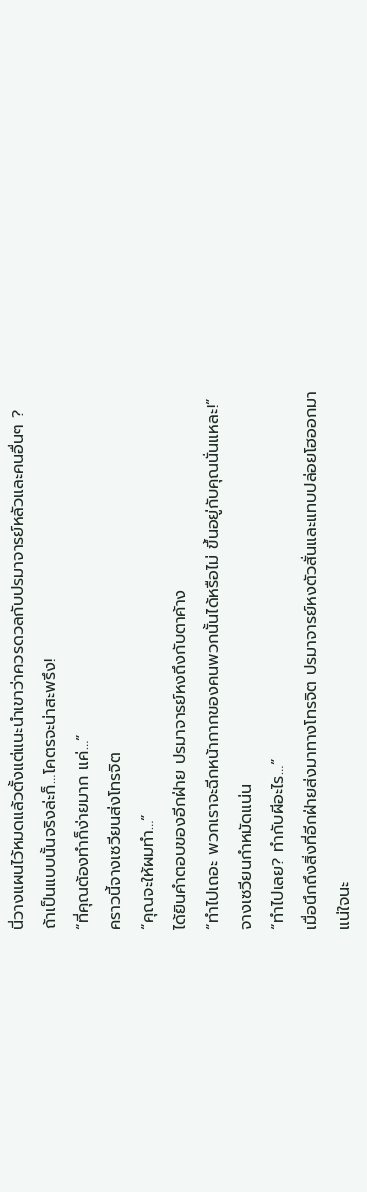นี่วางแผนไว้หมดแล้วตั้งแต่แนะนำเขาว่าควรดวลกับปรมาจารย์หลัวและคนอื่นๆ ?
ถ้าเป็นแบบนั้นจริงล่ะก็…โคตรจะน่าสะพรึง!
“ที่คุณต้องทำก็ง่ายมาก แค่…”
คราวนี้จางเซวียนส่งโทรจิต
“คุณจะให้ผมทำ…”
ได้ยินคำตอบของอีกฝ่าย ปรมาจารย์หงถึงกับตาค้าง
“ทำไปเถอะ พวกเราจะฉีกหน้ากากของคนพวกนั้นได้หรือไม่ ขึ้นอยู่กับคุณนั่นแหละ!”
จางเซวียนกำหมัดแน่น
“ทำไปเลย? ทำกับผีอะไร…”
เมื่อนึกถึงสิ่งที่อีกฝ่ายส่งมาทางโทรจิต ปรมาจารย์หงตัวสั่นและแทบปล่อยโฮออกมา
แน่ใจนะ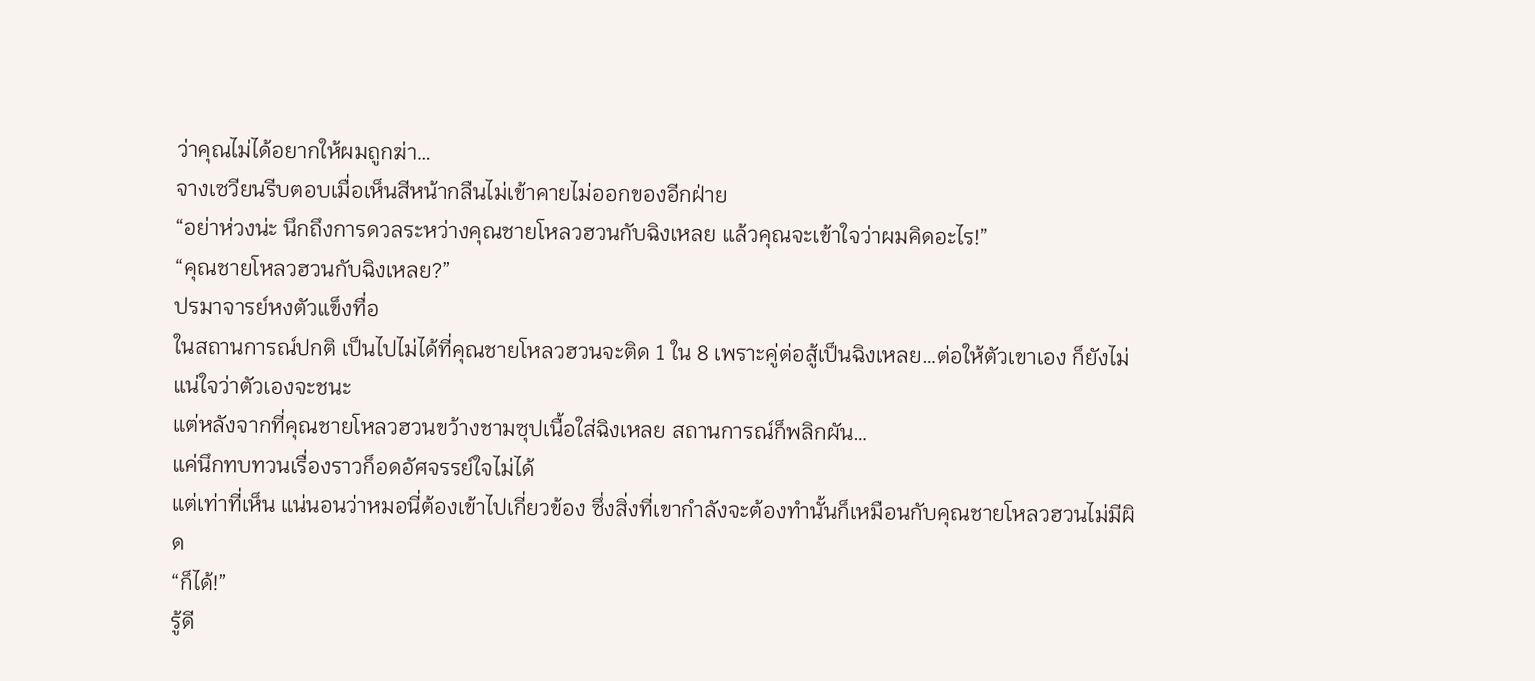ว่าคุณไม่ได้อยากให้ผมถูกฆ่า…
จางเซวียนรีบตอบเมื่อเห็นสีหน้ากลืนไม่เข้าคายไม่ออกของอีกฝ่าย
“อย่าห่วงน่ะ นึกถึงการดวลระหว่างคุณชายโหลวฮวนกับฉิงเหลย แล้วคุณจะเข้าใจว่าผมคิดอะไร!”
“คุณชายโหลวฮวนกับฉิงเหลย?”
ปรมาจารย์หงตัวแข็งทื่อ
ในสถานการณ์ปกติ เป็นไปไม่ได้ที่คุณชายโหลวฮวนจะติด 1 ใน 8 เพราะคู่ต่อสู้เป็นฉิงเหลย…ต่อให้ตัวเขาเอง ก็ยังไม่แน่ใจว่าตัวเองจะชนะ
แต่หลังจากที่คุณชายโหลวฮวนขว้างชามซุปเนื้อใส่ฉิงเหลย สถานการณ์ก็พลิกผัน…
แค่นึกทบทวนเรื่องราวก็อดอัศจรรย์ใจไม่ได้
แต่เท่าที่เห็น แน่นอนว่าหมอนี่ต้องเข้าไปเกี่ยวข้อง ซึ่งสิ่งที่เขากำลังจะต้องทำนั้นก็เหมือนกับคุณชายโหลวฮวนไม่มีผิด
“ก็ได้!”
รู้ดี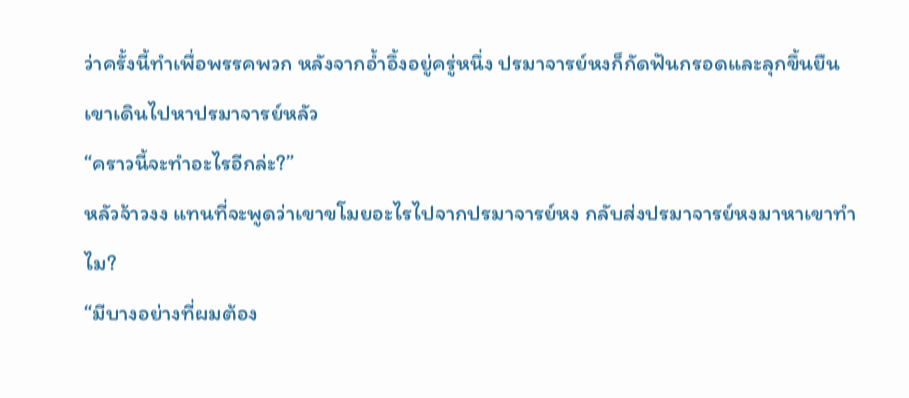ว่าครั้งนี้ทำเพื่อพรรคพวก หลังจากอ้ำอึ้งอยู่ครู่หนึ่ง ปรมาจารย์หงก็กัดฟันกรอดและลุกขึ้นยืนเขาเดินไปหาปรมาจารย์หลัว
“คราวนี้จะทำอะไรอีกล่ะ?”
หลัวจ้าวงง แทนที่จะพูดว่าเขาขโมยอะไรไปจากปรมาจารย์หง กลับส่งปรมาจารย์หงมาหาเขาทำไม?
“มีบางอย่างที่ผมต้อง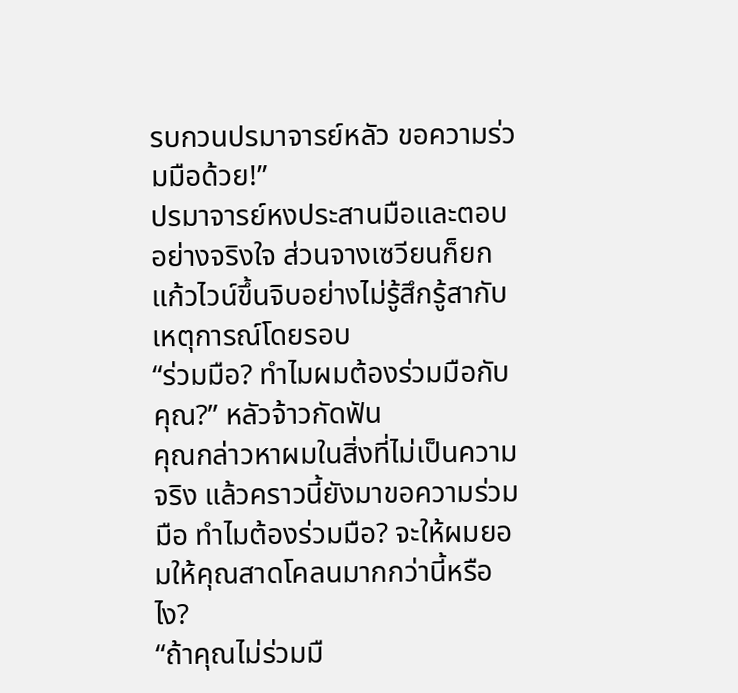รบกวนปรมาจารย์หลัว ขอความร่วมมือด้วย!”
ปรมาจารย์หงประสานมือและตอบอย่างจริงใจ ส่วนจางเซวียนก็ยกแก้วไวน์ขึ้นจิบอย่างไม่รู้สึกรู้สากับเหตุการณ์โดยรอบ
“ร่วมมือ? ทำไมผมต้องร่วมมือกับคุณ?” หลัวจ้าวกัดฟัน
คุณกล่าวหาผมในสิ่งที่ไม่เป็นความจริง แล้วคราวนี้ยังมาขอความร่วมมือ ทำไมต้องร่วมมือ? จะให้ผมยอมให้คุณสาดโคลนมากกว่านี้หรือไง?
“ถ้าคุณไม่ร่วมมื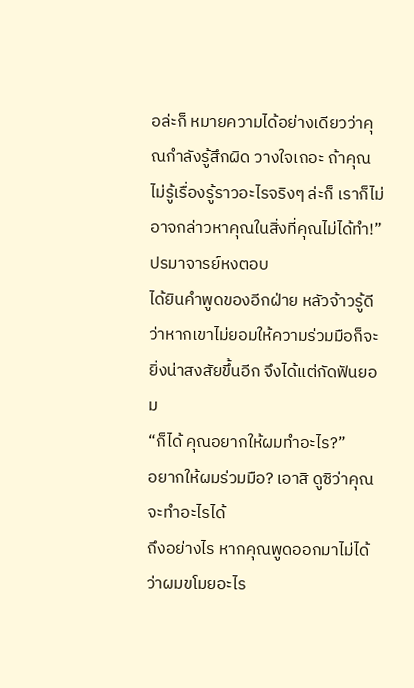อล่ะก็ หมายความได้อย่างเดียวว่าคุณกำลังรู้สึกผิด วางใจเถอะ ถ้าคุณไม่รู้เรื่องรู้ราวอะไรจริงๆ ล่ะก็ เราก็ไม่อาจกล่าวหาคุณในสิ่งที่คุณไม่ได้ทำ!” ปรมาจารย์หงตอบ
ได้ยินคำพูดของอีกฝ่าย หลัวจ้าวรู้ดีว่าหากเขาไม่ยอมให้ความร่วมมือก็จะยิ่งน่าสงสัยขึ้นอีก จึงได้แต่กัดฟันยอม
“ก็ได้ คุณอยากให้ผมทำอะไร?”
อยากให้ผมร่วมมือ? เอาสิ ดูซิว่าคุณจะทำอะไรได้
ถึงอย่างไร หากคุณพูดออกมาไม่ได้ว่าผมขโมยอะไร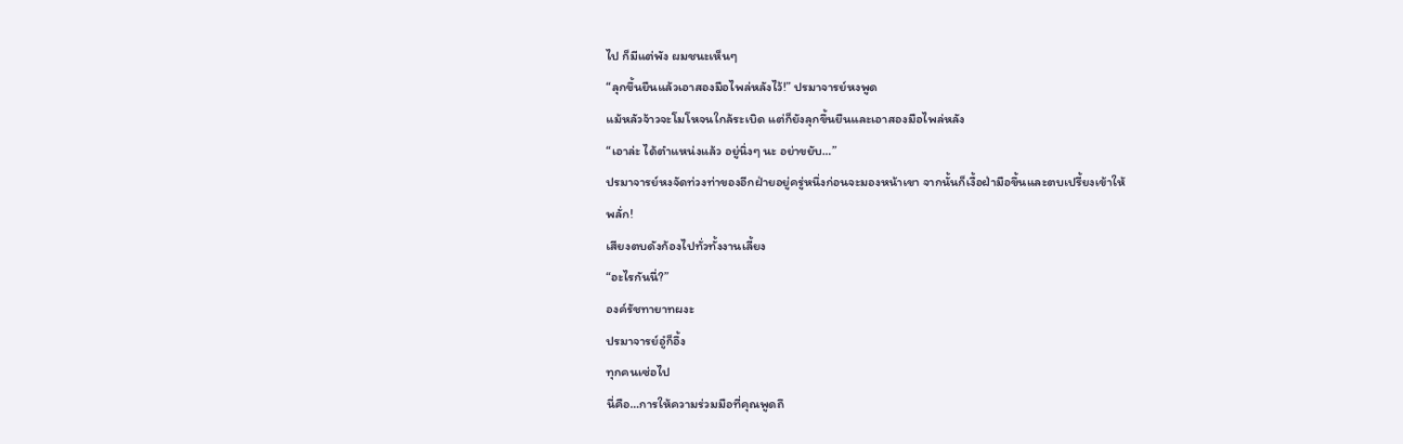ไป ก็มีแต่พัง ผมชนะเห็นๆ
“ลุกขึ้นยืนแล้วเอาสองมือไพล่หลังไว้!” ปรมาจารย์หงพูด
แม้หลัวจ้าวจะโมโหจนใกล้ระเบิด แต่ก็ยังลุกขึ้นยืนและเอาสองมือไพล่หลัง
“เอาล่ะ ได้ตำแหน่งแล้ว อยู่นิ่งๆ นะ อย่าขยับ…”
ปรมาจารย์หงจัดท่วงท่าของอีกฝ่ายอยู่ครู่หนึ่งก่อนจะมองหน้าเขา จากนั้นก็เงื้อฝ่ามือขึ้นและตบเปรี้ยงเข้าให้
พลั่ก!
เสียงตบดังก้องไปทั่วทั้งงานเลี้ยง
“อะไรกันนี่?”
องค์รัชทายาทผงะ
ปรมาจารย์อู๋ก็อึ้ง
ทุกคนเซ่อไป
นี่คือ…การให้ความร่วมมือที่คุณพูดถึ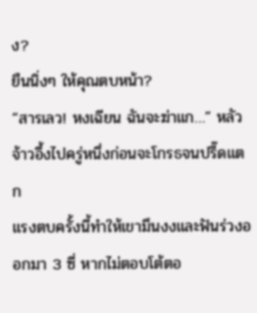ง?
ยืนนิ่งๆ ให้คุณตบหน้า?
“สารเลว! หงเฉียน ฉันจะฆ่าแก…” หลัวจ้าวอึ้งไปครู่หนึ่งก่อนจะโกรธจนปรี๊ดแตก
แรงตบครั้งนี้ทำให้เขามึนงงและฟันร่วงออกมา 3 ซี่ หากไม่ตอบโต้ตอ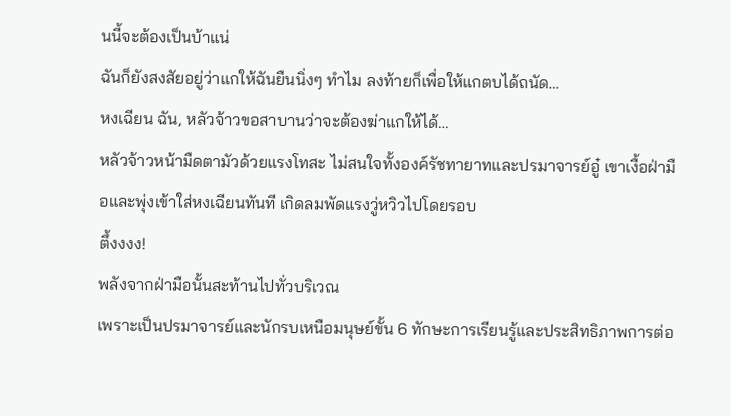นนี้จะต้องเป็นบ้าแน่
ฉันก็ยังสงสัยอยู่ว่าแกให้ฉันยืนนิ่งๆ ทำไม ลงท้ายก็เพื่อให้แกตบได้ถนัด…
หงเฉียน ฉัน, หลัวจ้าวขอสาบานว่าจะต้องฆ่าแกให้ได้…
หลัวจ้าวหน้ามืดตามัวด้วยแรงโทสะ ไม่สนใจทั้งองค์รัชทายาทและปรมาจารย์อู๋ เขาเงื้อฝ่ามือและพุ่งเข้าใส่หงเฉียนทันที เกิดลมพัดแรงวู่หวิวไปโดยรอบ
ตึ้งงงง!
พลังจากฝ่ามือนั้นสะท้านไปทั่วบริเวณ
เพราะเป็นปรมาจารย์และนักรบเหนือมนุษย์ขั้น 6 ทักษะการเรียนรู้และประสิทธิภาพการต่อ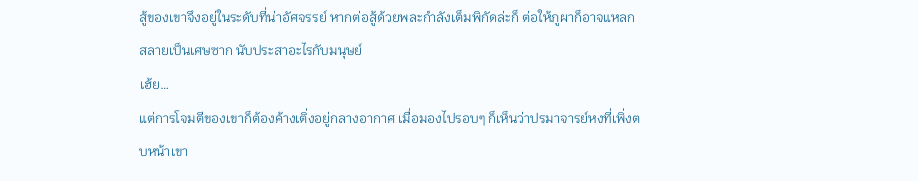สู้ของเขาจึงอยู่ในระดับที่น่าอัศจรรย์ หากต่อสู้ด้วยพละกำลังเต็มพิกัดล่ะก็ ต่อให้ภูผาก็อาจแหลกสลายเป็นเศษซาก นับประสาอะไรกับมนุษย์
เฮ้ย…
แต่การโจมตีของเขาก็ต้องค้างเติ่งอยู่กลางอากาศ เมื่อมองไปรอบๆ ก็เห็นว่าปรมาจารย์หงที่เพิ่งตบหน้าเขา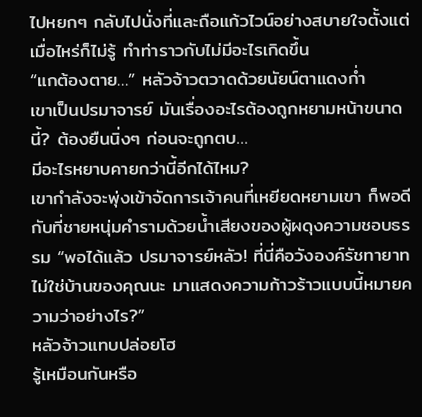ไปหยกๆ กลับไปนั่งที่และถือแก้วไวน์อย่างสบายใจตั้งแต่เมื่อไหร่ก็ไม่รู้ ทำท่าราวกับไม่มีอะไรเกิดขึ้น
“แกต้องตาย…” หลัวจ้าวตวาดด้วยนัยน์ตาแดงก่ำ
เขาเป็นปรมาจารย์ มันเรื่องอะไรต้องถูกหยามหน้าขนาดนี้? ต้องยืนนิ่งๆ ก่อนจะถูกตบ…
มีอะไรหยาบคายกว่านี้อีกได้ไหม?
เขากำลังจะพุ่งเข้าจัดการเจ้าคนที่เหยียดหยามเขา ก็พอดีกับที่ชายหนุ่มคำรามด้วยน้ำเสียงของผู้ผดุงความชอบธรรม “พอได้แล้ว ปรมาจารย์หลัว! ที่นี่คือวังองค์รัชทายาท ไม่ใช่บ้านของคุณนะ มาแสดงความก้าวร้าวแบบนี้หมายความว่าอย่างไร?”
หลัวจ้าวแทบปล่อยโฮ
รู้เหมือนกันหรือ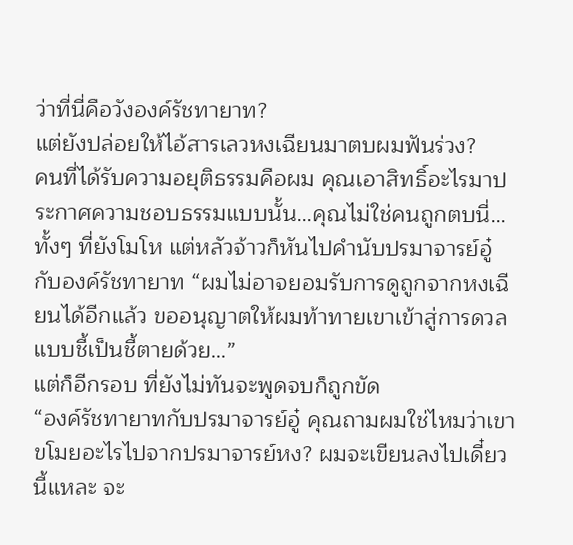ว่าที่นี่คือวังองค์รัชทายาท?
แต่ยังปล่อยให้ไอ้สารเลวหงเฉียนมาตบผมฟันร่วง?
คนที่ได้รับความอยุติธรรมคือผม คุณเอาสิทธิ์อะไรมาประกาศความชอบธรรมแบบนั้น…คุณไม่ใช่คนถูกตบนี่…
ทั้งๆ ที่ยังโมโห แต่หลัวจ้าวก็หันไปคำนับปรมาจารย์อู๋กับองค์รัชทายาท “ผมไม่อาจยอมรับการดูถูกจากหงเฉียนได้อีกแล้ว ขออนุญาตให้ผมท้าทายเขาเข้าสู่การดวลแบบชี้เป็นชี้ตายด้วย…”
แต่ก็อีกรอบ ที่ยังไม่ทันจะพูดจบก็ถูกขัด
“องค์รัชทายาทกับปรมาจารย์อู๋ คุณถามผมใช่ไหมว่าเขาขโมยอะไรไปจากปรมาจารย์หง? ผมจะเขียนลงไปเดี๋ยวนี้แหละ จะ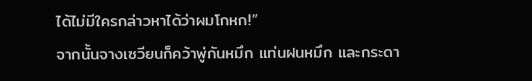ได้ไม่มีใครกล่าวหาได้ว่าผมโกหก!”
จากนั้นจางเซวียนก็คว้าพู่กันหมึก แท่นฝนหมึก และกระดา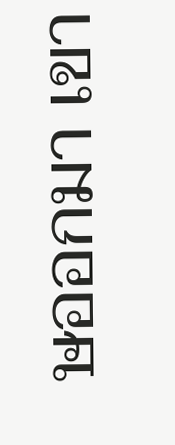ษออกมา เขา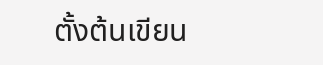ตั้งต้นเขียน